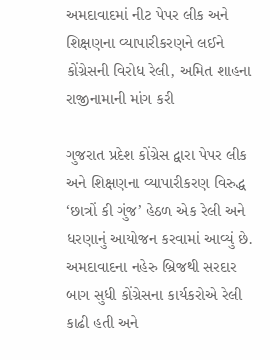અમદાવાદમાં નીટ પેપર લીક અને શિક્ષણના વ્યાપારીકરણને લઈને કોંગ્રેસની વિરોધ રેલી, અમિત શાહના રાજીનામાની માંગ કરી

ગુજરાત પ્રદેશ કોંગ્રેસ દ્વારા પેપર લીક અને શિક્ષણના વ્યાપારીકરણ વિરુદ્ધ ‘છાત્રોં કી ગુંજ’ હેઠળ એક રેલી અને ધરણાનું આયોજન કરવામાં આવ્યું છે. અમદાવાદના નહેરુ બ્રિજથી સરદાર બાગ સુધી કોંગ્રેસના કાર્યકરોએ રેલી કાઢી હતી અને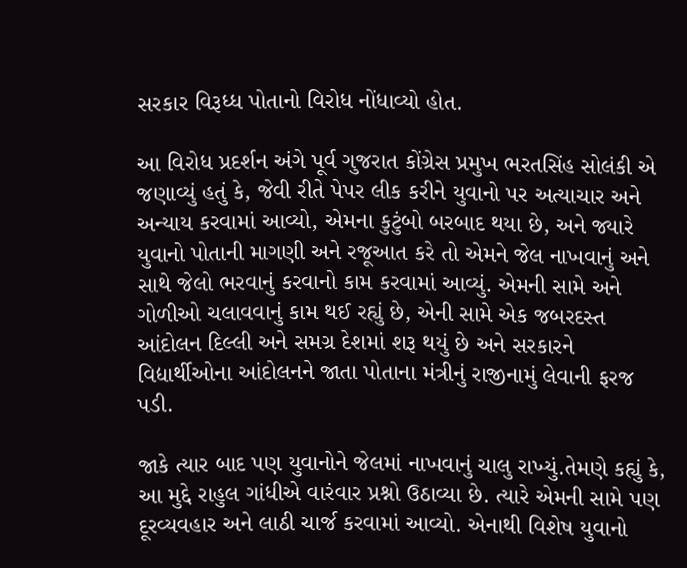સરકાર વિરૂધ્ધ પોતાનો વિરોધ નોંધાવ્યો હોત.

આ વિરોધ પ્રદર્શન અંગે પૂર્વ ગુજરાત કોંગ્રેસ પ્રમુખ ભરતસિંહ સોલંકી એ જણાવ્યું હતું કે, જેવી રીતે પેપર લીક કરીને યુવાનો પર અત્યાચાર અને અન્યાય કરવામાં આવ્યો, એમના કુટુંબો બરબાદ થયા છે, અને જ્યારે યુવાનો પોતાની માગણી અને રજૂઆત કરે તો એમને જેલ નાખવાનું અને સાથે જેલો ભરવાનું કરવાનો કામ કરવામાં આવ્યું. એમની સામે અને ગોળીઓ ચલાવવાનું કામ થઈ રહ્યું છે, એની સામે એક જબરદસ્ત આંદોલન દિલ્લી અને સમગ્ર દેશમાં શરૂ થયું છે અને સરકારને વિદ્યાર્થીઓના આંદોલનને જાતા પોતાના મંત્રીનું રાજીનામું લેવાની ફરજ પડી.

જાકે ત્યાર બાદ પણ યુવાનોને જેલમાં નાખવાનું ચાલુ રાખ્યું.તેમણે કહ્યું કે, આ મુદ્દે રાહુલ ગાંધીએ વારંવાર પ્રશ્નો ઉઠાવ્યા છે. ત્યારે એમની સામે પણ દૂરવ્યવહાર અને લાઠી ચાર્જ કરવામાં આવ્યો. એનાથી વિશેષ યુવાનો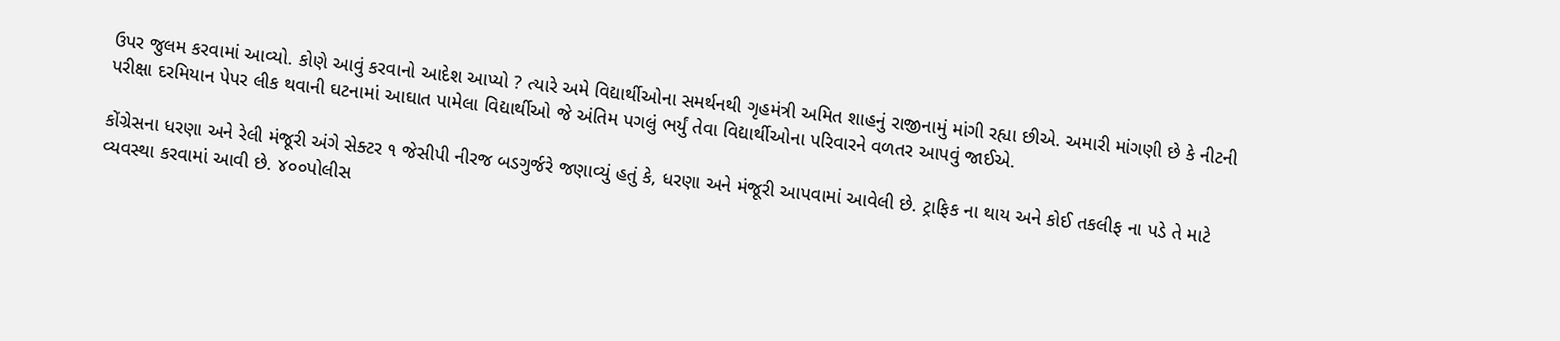ઉપર જુલમ કરવામાં આવ્યો. કોણે આવું કરવાનો આદેશ આપ્યો ? ત્યારે અમે વિદ્યાર્થીઓના સમર્થનથી ગૃહમંત્રી અમિત શાહનું રાજીનામું માંગી રહ્યા છીએ. અમારી માંગણી છે કે નીટની પરીક્ષા દરમિયાન પેપર લીક થવાની ઘટનામાં આઘાત પામેલા વિદ્યાર્થીઓ જે અંતિમ પગલું ભર્યું તેવા વિદ્યાર્થીઓના પરિવારને વળતર આપવું જાઈએ.

કોંગ્રેસના ધરણા અને રેલી મંજૂરી અંગે સેક્ટર ૧ જેસીપી નીરજ બડગુર્જરે જણાવ્યું હતું કે, ધરણા અને મંજૂરી આપવામાં આવેલી છે. ટ્રાફિક ના થાય અને કોઈ તકલીફ ના પડે તે માટે વ્યવસ્થા કરવામાં આવી છે. ૪૦૦પોલીસ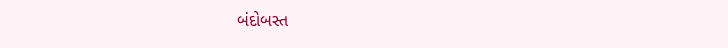બંદોબસ્ત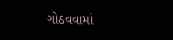ગોઠવવામાં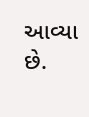આવ્યા છે.